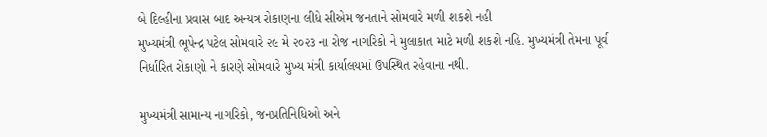બે દિલ્હીના પ્રવાસ બાદ અન્યત્ર રોકાણના લીધે સીએમ જનતાને સોમવારે મળી શકશે નહી
મુખ્યમંત્રી ભૂપેન્દ્ર પટેલ સોમવારે ૨૯ મે ૨૦૨૩ ના રોજ નાગરિકો ને મુલાકાત માટે મળી શકશે નહિ. મુખ્યમંત્રી તેમના પૂર્વ નિર્ધારિત રોકાણો ને કારણે સોમવારે મુખ્ય મંત્રી કાર્યાલયમાં ઉપસ્થિત રહેવાના નથી.

મુખ્યમંત્રી સામાન્ય નાગરિકો, જનપ્રતિનિધિઓ અને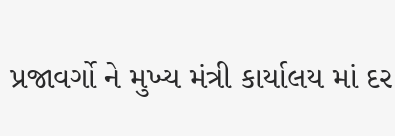પ્રજાવર્ગો ને મુખ્ય મંત્રી કાર્યાલય માં દર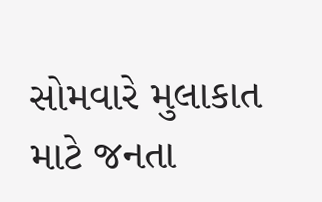સોમવારે મુલાકાત માટે જનતા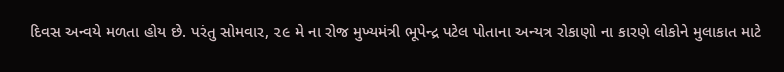દિવસ અન્વયે મળતા હોય છે. પરંતુ સોમવાર, ૨૯ મે ના રોજ મુખ્યમંત્રી ભૂપેન્દ્ર પટેલ પોતાના અન્યત્ર રોકાણો ના કારણે લોકોને મુલાકાત માટે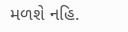મળશે નહિ.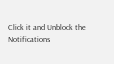Click it and Unblock the Notifications